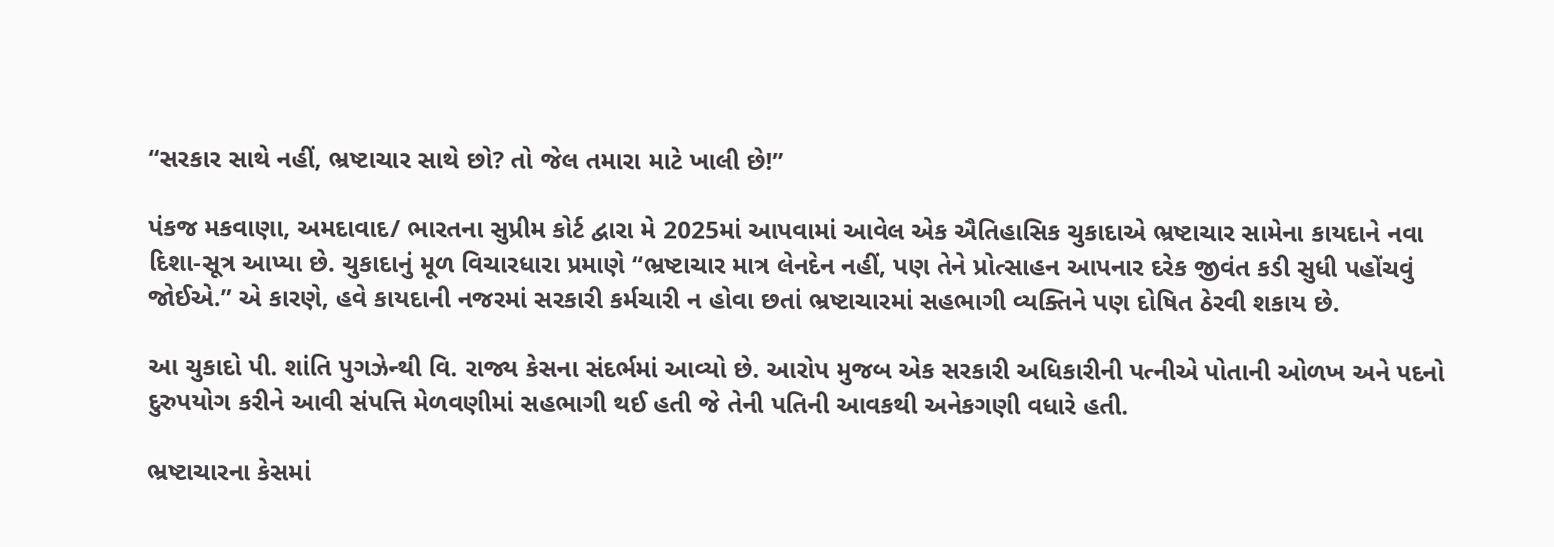“સરકાર સાથે નહીં, ભ્રષ્ટાચાર સાથે છો? તો જેલ તમારા માટે ખાલી છે!”

પંકજ મકવાણા, અમદાવાદ/ ભારતના સુપ્રીમ કોર્ટ દ્વારા મે 2025માં આપવામાં આવેલ એક ઐતિહાસિક ચુકાદાએ ભ્રષ્ટાચાર સામેના કાયદાને નવા દિશા-સૂત્ર આપ્યા છે. ચુકાદાનું મૂળ વિચારધારા પ્રમાણે “ભ્રષ્ટાચાર માત્ર લેનદેન નહીં, પણ તેને પ્રોત્સાહન આપનાર દરેક જીવંત કડી સુધી પહોંચવું જોઈએ.” એ કારણે, હવે કાયદાની નજરમાં સરકારી કર્મચારી ન હોવા છતાં ભ્રષ્ટાચારમાં સહભાગી વ્યક્તિને પણ દોષિત ઠેરવી શકાય છે.

આ ચુકાદો પી. શાંતિ પુગઝેન્થી વિ. રાજ્ય કેસના સંદર્ભમાં આવ્યો છે. આરોપ મુજબ એક સરકારી અધિકારીની પત્નીએ પોતાની ઓળખ અને પદનો દુરુપયોગ કરીને આવી સંપત્તિ મેળવણીમાં સહભાગી થઈ હતી જે તેની પતિની આવકથી અનેકગણી વધારે હતી.

ભ્રષ્ટાચારના કેસમાં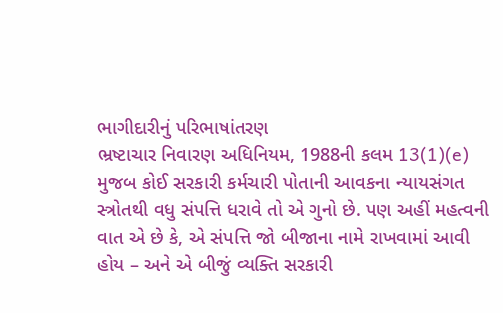ભાગીદારીનું પરિભાષાંતરણ
ભ્રષ્ટાચાર નિવારણ અધિનિયમ, 1988ની કલમ 13(1)(e) મુજબ કોઈ સરકારી કર્મચારી પોતાની આવકના ન્યાયસંગત સ્ત્રોતથી વધુ સંપત્તિ ધરાવે તો એ ગુનો છે. પણ અહીં મહત્વની વાત એ છે કે, એ સંપત્તિ જો બીજાના નામે રાખવામાં આવી હોય – અને એ બીજું વ્યક્તિ સરકારી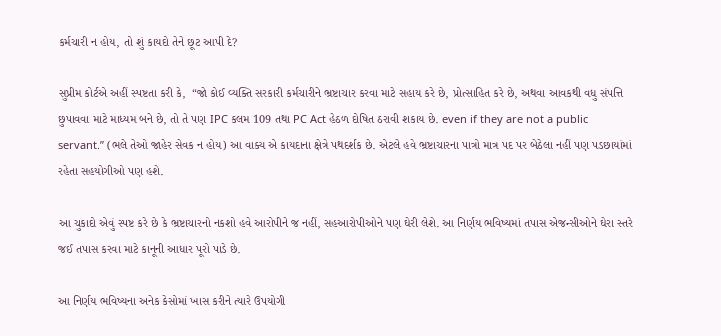કર્મચારી ન હોય, તો શું કાયદો તેને છૂટ આપી દે?

સુપ્રીમ કોર્ટએ અહીં સ્પષ્ટતા કરી કે,  “જો કોઈ વ્યક્તિ સરકારી કર્મચારીને ભ્રષ્ટાચાર કરવા માટે સહાય કરે છે, પ્રોત્સાહિત કરે છે, અથવા આવકથી વધુ સંપત્તિ છુપાવવા માટે માધ્યમ બને છે, તો તે પણ IPC કલમ 109 તથા PC Act હેઠળ દોષિત ઠરાવી શકાય છે. even if they are not a public servant.” (ભલે તેઓ જાહેર સેવક ન હોય) આ વાક્ય એ કાયદાના ક્ષેત્રે પથદર્શક છે. એટલે હવે ભ્રષ્ટાચારના પાત્રો માત્ર પદ પર બેઠેલા નહીં પણ પડછાયાંમાં રહેતા સહયોગીઓ પણ હશે.

આ ચુકાદો એવું સ્પષ્ટ કરે છે કે ભ્રષ્ટાચારનો નકશો હવે આરોપીને જ નહીં, સહઆરોપીઓને પણ ઘેરી લેશે. આ નિર્ણય ભવિષ્યમાં તપાસ એજન્સીઓને ઘેરા સ્તરે જઈ તપાસ કરવા માટે કાનૂની આધાર પૂરો પાડે છે.

આ નિર્ણય ભવિષ્યના અનેક કેસોમાં ખાસ કરીને ત્યારે ઉપયોગી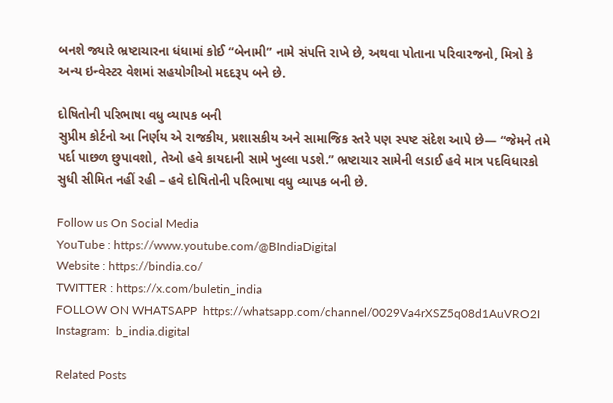બનશે જ્યારે ભ્રષ્ટાચારના ધંધામાં કોઈ “બેનામી” નામે સંપત્તિ રાખે છે, અથવા પોતાના પરિવારજનો, મિત્રો કે અન્ય ઇન્વેસ્ટર વેશમાં સહયોગીઓ મદદરૂપ બને છે.

દોષિતોની પરિભાષા વધુ વ્યાપક બની
સુપ્રીમ કોર્ટનો આ નિર્ણય એ રાજકીય, પ્રશાસકીય અને સામાજિક સ્તરે પણ સ્પષ્ટ સંદેશ આપે છે— “જેમને તમે પર્દા પાછળ છુપાવશો, તેઓ હવે કાયદાની સામે ખુલ્લા પડશે.” ભ્રષ્ટાચાર સામેની લડાઈ હવે માત્ર પદવિધારકો સુધી સીમિત નહીં રહી – હવે દોષિતોની પરિભાષા વધુ વ્યાપક બની છે.

Follow us On Social Media
YouTube : https://www.youtube.com/@BIndiaDigital
Website : https://bindia.co/
TWITTER : https://x.com/buletin_india
FOLLOW ON WHATSAPP  https://whatsapp.com/channel/0029Va4rXSZ5q08d1AuVRO2I
Instagram:  b_india.digital

Related Posts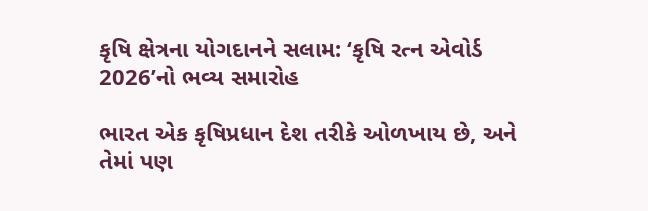કૃષિ ક્ષેત્રના યોગદાનને સલામ: ‘કૃષિ રત્ન એવોર્ડ 2026’નો ભવ્ય સમારોહ

ભારત એક કૃષિપ્રધાન દેશ તરીકે ઓળખાય છે, અને તેમાં પણ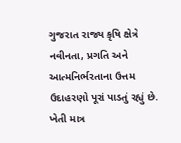ગુજરાત રાજ્ય કૃષિ ક્ષેત્રે નવીનતા, પ્રગતિ અને આત્મનિર્ભરતાના ઉત્તમ ઉદાહરણો પૂરાં પાડતું રહ્યું છે. ખેતી માત્ર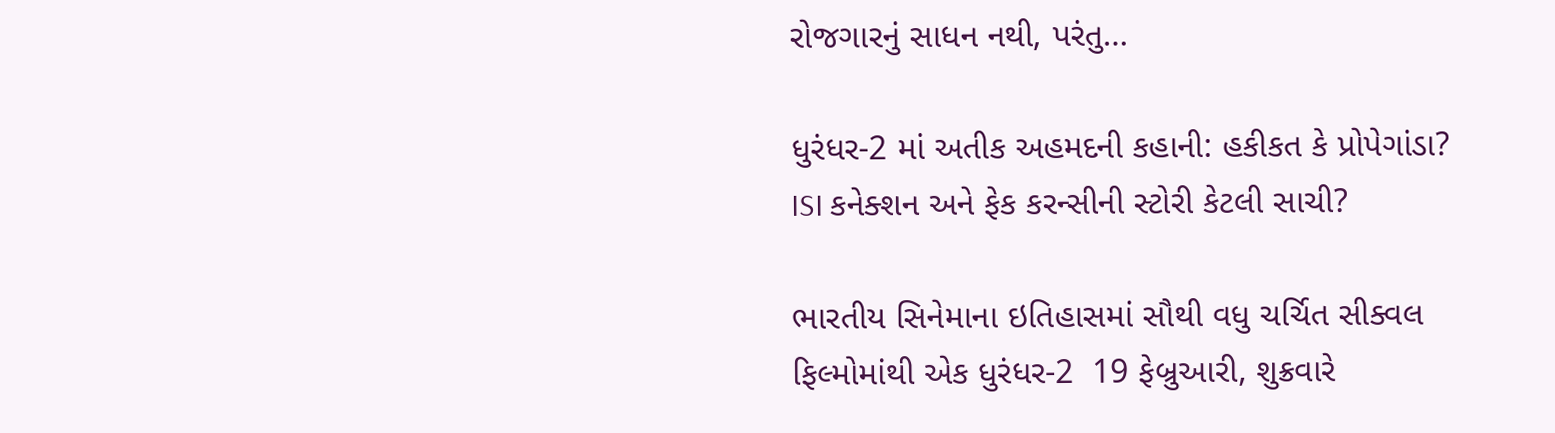રોજગારનું સાધન નથી, પરંતુ…

ધુરંધર-2 માં અતીક અહમદની કહાની: હકીકત કે પ્રોપેગાંડા? ISI કનેક્શન અને ફેક કરન્સીની સ્ટોરી કેટલી સાચી?

ભારતીય સિનેમાના ઇતિહાસમાં સૌથી વધુ ચર્ચિત સીક્વલ ફિલ્મોમાંથી એક ધુરંધર-2  19 ફેબ્રુઆરી, શુક્રવારે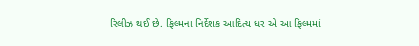રિલીઝ થઈ છે. ફિલ્મના નિર્દેશક આદિત્ય ધર એ આ ફિલ્મમાં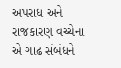અપરાધ અને રાજકારણ વચ્ચેના એ ગાઢ સંબંધને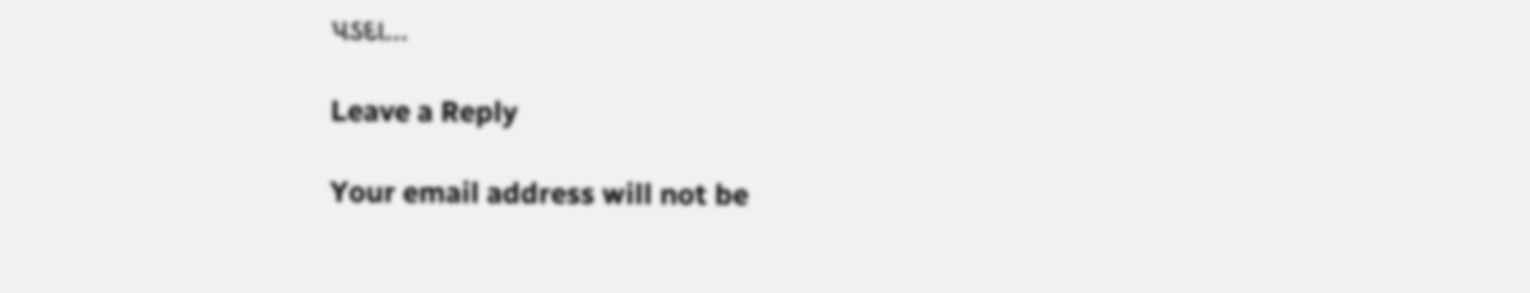પડદા…

Leave a Reply

Your email address will not be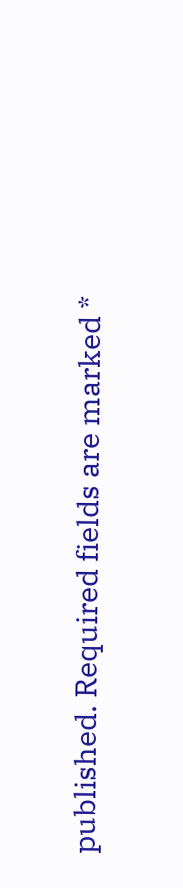published. Required fields are marked *